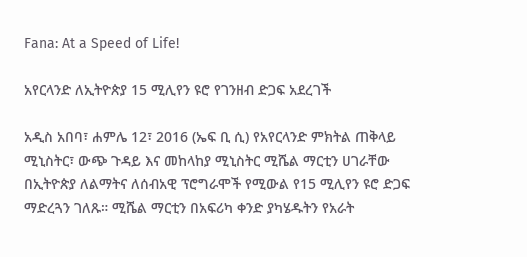Fana: At a Speed of Life!

አየርላንድ ለኢትዮጵያ 15 ሚሊየን ዩሮ የገንዘብ ድጋፍ አደረገች

አዲስ አበባ፣ ሐምሌ 12፣ 2016 (ኤፍ ቢ ሲ) የአየርላንድ ምክትል ጠቅላይ ሚኒስትር፣ ውጭ ጉዳይ እና መከላከያ ሚኒስትር ሚሼል ማርቲን ሀገራቸው በኢትዮጵያ ለልማትና ለሰብአዊ ፕሮግራሞች የሚውል የ15 ሚሊየን ዩሮ ድጋፍ ማድረጓን ገለጹ። ሚሼል ማርቲን በአፍሪካ ቀንድ ያካሄዱትን የአራት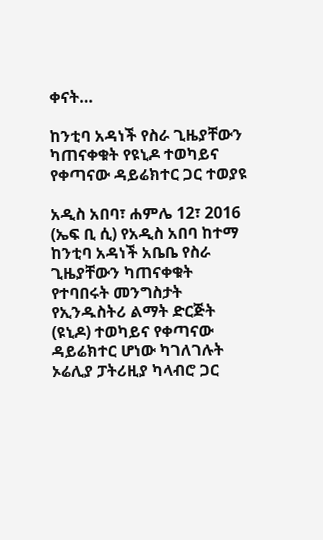ቀናት…

ከንቲባ አዳነች የስራ ጊዜያቸውን ካጠናቀቁት የዩኒዶ ተወካይና የቀጣናው ዳይሬክተር ጋር ተወያዩ

አዲስ አበባ፣ ሐምሌ 12፣ 2016 (ኤፍ ቢ ሲ) የአዲስ አበባ ከተማ ከንቲባ አዳነች አቤቤ የስራ ጊዜያቸውን ካጠናቀቁት የተባበሩት መንግስታት የኢንዱስትሪ ልማት ድርጅት (ዩኒዶ) ተወካይና የቀጣናው ዳይሬክተር ሆነው ካገለገሉት ኦሬሊያ ፓትሪዚያ ካላብሮ ጋር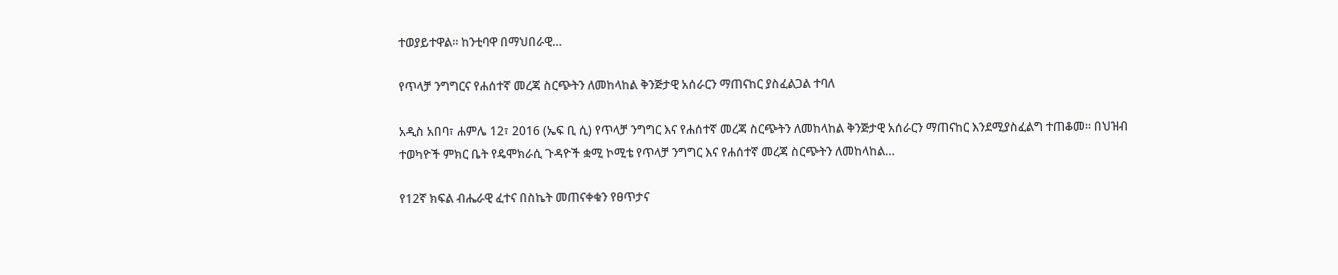ተወያይተዋል፡፡ ከንቲባዋ በማህበራዊ…

የጥላቻ ንግግርና የሐሰተኛ መረጃ ስርጭትን ለመከላከል ቅንጅታዊ አሰራርን ማጠናከር ያስፈልጋል ተባለ

አዲስ አበባ፣ ሐምሌ 12፣ 2016 (ኤፍ ቢ ሲ) የጥላቻ ንግግር እና የሐሰተኛ መረጃ ስርጭትን ለመከላከል ቅንጅታዊ አሰራርን ማጠናከር እንደሚያስፈልግ ተጠቆመ። በህዝብ ተወካዮች ምክር ቤት የዴሞክራሲ ጉዳዮች ቋሚ ኮሚቴ የጥላቻ ንግግር እና የሐሰተኛ መረጃ ስርጭትን ለመከላከል…

የ12ኛ ክፍል ብሔራዊ ፈተና በስኬት መጠናቀቁን የፀጥታና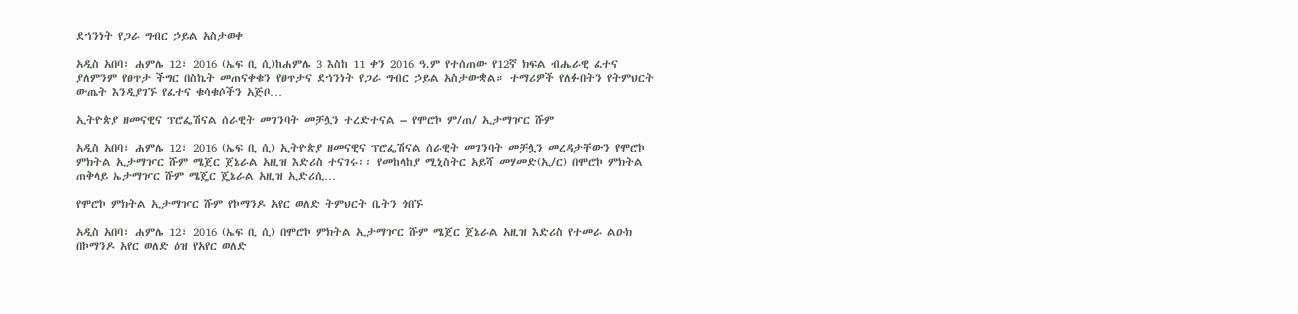ደኀንነት የጋራ ግብር ኃይል አስታወቀ

አዲስ አበባ፣ ሐምሌ 12፣ 2016 (ኤፍ ቢ ሲ)ከሐምሌ 3 እስከ 11 ቀን 2016 ዓ.ም የተሰጠው የ12ኛ ክፍል ብሔራዊ ፈተና ያለምንም የፀጥታ ችግር በስኬት መጠናቀቁን የፀጥታና ደኀንነት የጋራ ግብር ኃይል አስታውቋል። ተማሪዎች የለፉበትን የትምህርት ውጤት እንዲያገኙ የፈተና ቁሳቁሶችን አጅቦ…

ኢትዮጵያ ዘመናዊና ፕሮፌሽናል ሰራዊት መገንባት መቻሏን ተረድተናል – የሞሮኮ ም/ጠ/ ኢታማዦር ሹም

አዲስ አበባ፣ ሐምሌ 12፣ 2016 (ኤፍ ቢ ሲ) ኢትዮጵያ ዘመናዊና ፕሮፌሽናል ሰራዊት መገንባት መቻሏን መረዳታቸውን የሞሮኮ ምክትል ኢታማዦር ሹም ሜጀር ጀኔራል አዚዝ እድሪስ ተናገሩ፡፡ የመከላከያ ሚኒስትር አይሻ መሃመድ(ኢ/ር) በሞሮኮ ምክትል ጠቅላይ ኤታማዦር ሹም ሜጄር ጄኔራል አዚዝ ኢድሪሲ…

የሞሮኮ ምክትል ኢታማዦር ሹም የኮማንዶ አየር ወለድ ትምህርት ቤትን ጎበኙ

አዲስ አበባ፣ ሐምሌ 12፣ 2016 (ኤፍ ቢ ሲ) በሞሮኮ ምክትል ኢታማዦር ሹም ሜጀር ጀኔራል አዚዝ እድሪስ የተመራ ልዑክ በኮማንዶ አየር ወለድ ዕዝ የአየር ወለድ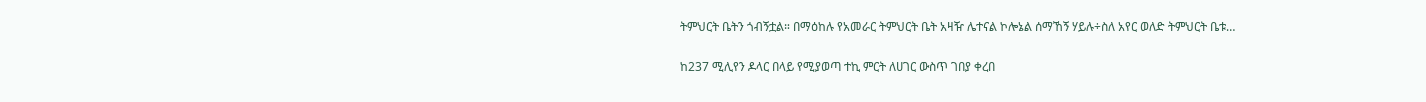ትምህርት ቤትን ጎብኝቷል። በማዕከሉ የአመራር ትምህርት ቤት አዛዥ ሌተናል ኮሎኔል ሰማኸኝ ሃይሉ÷ስለ አየር ወለድ ትምህርት ቤቱ…

ከ237 ሚሊየን ዶላር በላይ የሚያወጣ ተኪ ምርት ለሀገር ውስጥ ገበያ ቀረበ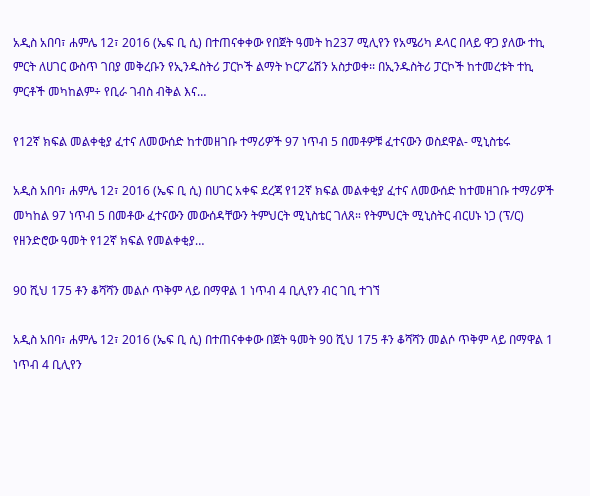አዲስ አበባ፣ ሐምሌ 12፣ 2016 (ኤፍ ቢ ሲ) በተጠናቀቀው የበጀት ዓመት ከ237 ሚሊየን የአሜሪካ ዶላር በላይ ዋጋ ያለው ተኪ ምርት ለሀገር ውስጥ ገበያ መቅረቡን የኢንዱስትሪ ፓርኮች ልማት ኮርፖሬሽን አስታወቀ፡፡ በኢንዱስትሪ ፓርኮች ከተመረቱት ተኪ ምርቶች መካከልም÷ የቢራ ገብስ ብቅል እና…

የ12ኛ ክፍል መልቀቂያ ፈተና ለመውሰድ ከተመዘገቡ ተማሪዎች 97 ነጥብ 5 በመቶዎቹ ፈተናውን ወስደዋል- ሚኒስቴሩ

አዲስ አበባ፣ ሐምሌ 12፣ 2016 (ኤፍ ቢ ሲ) በሀገር አቀፍ ደረጃ የ12ኛ ክፍል መልቀቂያ ፈተና ለመውሰድ ከተመዘገቡ ተማሪዎች መካከል 97 ነጥብ 5 በመቶው ፈተናውን መውሰዳቸውን ትምህርት ሚኒስቴር ገለጸ። የትምህርት ሚኒስትር ብርሀኑ ነጋ (ፕ/ር) የዘንድሮው ዓመት የ12ኛ ክፍል የመልቀቂያ…

90 ሺህ 175 ቶን ቆሻሻን መልሶ ጥቅም ላይ በማዋል 1 ነጥብ 4 ቢሊየን ብር ገቢ ተገኘ

አዲስ አበባ፣ ሐምሌ 12፣ 2016 (ኤፍ ቢ ሲ) በተጠናቀቀው በጀት ዓመት 90 ሺህ 175 ቶን ቆሻሻን መልሶ ጥቅም ላይ በማዋል 1 ነጥብ 4 ቢሊየን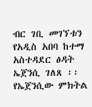ብር ገቢ መገኘቱን የአዲስ አበባ ከተማ አስተዳደር ፅዳት ኤጀንሲ ገለጸ ፡፡ የኤጀንሲው ምክትል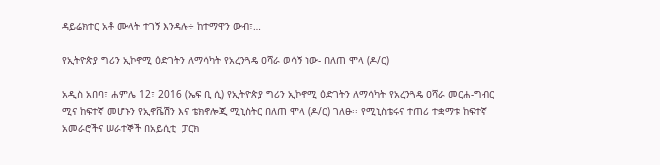ዳይሬክተር አቶ ሙላት ተገኝ እንዳሉ÷ ከተማዋን ውብ፣…

የኢትዮጵያ ግሪን ኢኮኖሚ ዕድገትን ለማሳካት የአረንጓዴ ዐሻራ ወሳኝ ነው- በለጠ ሞላ (ዶ/ር)

አዲስ አበባ፣ ሐምሌ 12፣ 2016 (ኤፍ ቢ ሲ) የኢትዮጵያ ግሪን ኢኮኖሚ ዕድገትን ለማሳካት የአረንጓዴ ዐሻራ መርሐ-ግብር ሚና ከፍተኛ መሆኑን የኢኖቬሽን እና ቴክኖሎጂ ሚኒስትር በለጠ ሞላ (ዶ/ር) ገለፁ፡፡ የሚኒስቴሩና ተጠሪ ተቋማቱ ከፍተኛ አመራሮችና ሠራተኞች በአይሲቲ  ፓርክ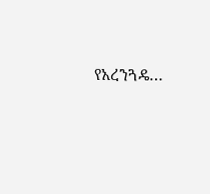የአረንጓዴ…